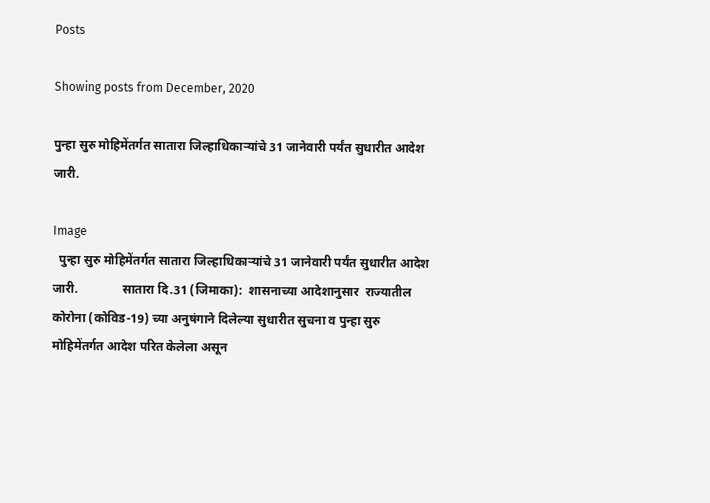Posts

Showing posts from December, 2020

पुन्हा सुरु मोहिमेंतर्गत सातारा जिल्हाधिकाऱ्यांचे 31 जानेवारी पर्यंत सुधारीत आदेश जारी.

Image
  पुन्हा सुरु मोहिमेंतर्गत सातारा जिल्हाधिकाऱ्यांचे 31 जानेवारी पर्यंत सुधारीत आदेश जारी.              सातारा दि.31 (जिमाका):  शासनाच्या आदेशानुसार  राज्यातील कोरोना (कोविड-19) च्या अनुषंगाने दिलेल्या सुधारीत सुचना व पुन्हा सुरु मोहिमेंतर्गत आदेश परित केलेला असून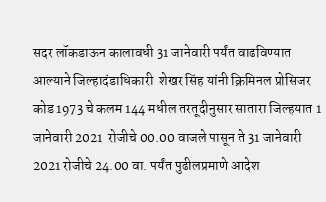सदर लॉकडाऊन कालावधी 31 जानेवारी पर्यंत वाढविण्यात आल्याने जिल्हादंडाधिकारी  शेखर सिंह यांनी क्रिमिनल प्रोसिजर कोड 1973 चे कलम 144 मधील तरतूदीनुसार सातारा जिल्हयात 1 जानेवारी 2021  रोजीचे 00.00 वाजले पासून ते 31 जानेवारी 2021 रोजीचे 24.00 वा. पर्यंत पुढीलप्रमाणे आदेश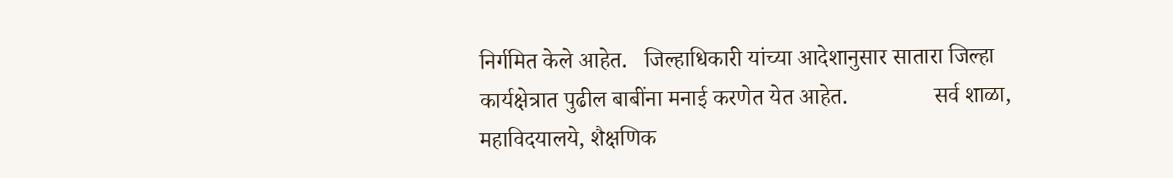निर्गमित केले आहेत.   जिल्हाधिकारी यांच्या आदेशानुसार सातारा जिल्हा कार्यक्षेत्रात पुढील बाबींना मनाई करणेत येत आहेत.               सर्व शाळा, महाविदयालये, शैक्षणिक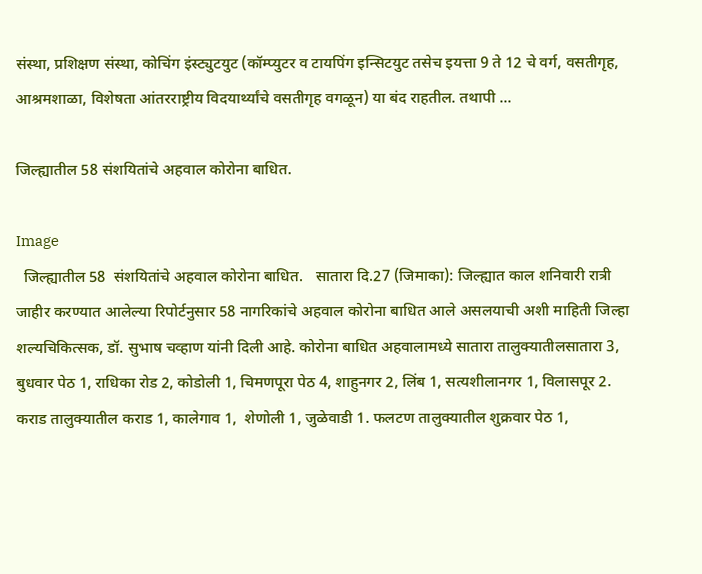संस्था, प्रशिक्षण संस्था, कोचिंग इंस्ट्युटयुट (कॉम्प्युटर व टायपिंग इन्सिटयुट तसेच इयत्ता 9 ते 12 चे वर्ग, वसतीगृह, आश्रमशाळा, विशेषता आंतरराष्ट्रीय विदयार्थ्यांचे वसतीगृह वगळून) या बंद राहतील. तथापी ...

जिल्ह्यातील 58 संशयितांचे अहवाल कोरोना बाधित.

Image
  जिल्ह्यातील 58  संशयितांचे अहवाल कोरोना बाधित.   सातारा दि.27 (जिमाका): जिल्ह्यात काल शनिवारी रात्री जाहीर करण्यात आलेल्या रिपोर्टनुसार 58 नागरिकांचे अहवाल कोरोना बाधित आले असलयाची अशी माहिती जिल्हा शल्यचिकित्सक, डॉ. सुभाष चव्हाण यांनी दिली आहे. कोरोना बाधित अहवालामध्ये सातारा तालुक्यातीलसातारा 3,  बुधवार पेठ 1, राधिका रोड 2, कोडोली 1, चिमणपूरा पेठ 4, शाहुनगर 2, लिंब 1, सत्यशीलानगर 1, विलासपूर 2. कराड तालुक्यातील कराड 1, कालेगाव 1,  शेणोली 1, जुळेवाडी 1. फलटण तालुक्यातील शुक्रवार पेठ 1,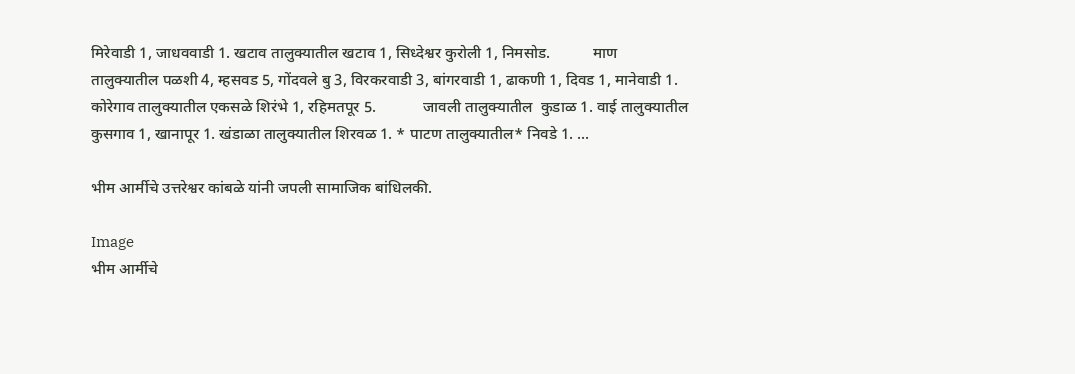मिरेवाडी 1, जाधववाडी 1. खटाव तालुक्यातील खटाव 1, सिध्देश्वर कुरोली 1, निमसोड.           माण  तालुक्यातील पळशी 4, म्हसवड 5, गोंदवले बु 3, विरकरवाडी 3, बांगरवाडी 1, ढाकणी 1, दिवड 1, मानेवाडी 1.            कोरेगाव तालुक्यातील एकसळे शिरंभे 1, रहिमतपूर 5.            जावली तालुक्यातील  कुडाळ 1. वाई तालुक्यातील कुसगाव 1, खानापूर 1. खंडाळा तालुक्यातील शिरवळ 1. * पाटण तालुक्यातील* निवडे 1. ...

भीम आर्मीचे उत्तरेश्वर कांबळे यांनी जपली सामाजिक बांधिलकी.

Image
भीम आर्मीचे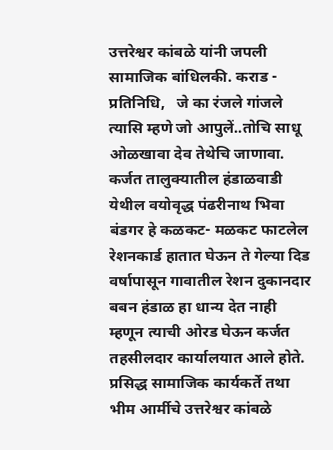उत्तरेश्वर कांबळे यांनी जपली सामाजिक बांधिलकी. कराड - प्रतिनिधि,   जे का रंजले गांजले त्यासि म्हणे जो आपुलें..तोचि साधू ओळखावा देव तेथेचि जाणावा. कर्जत तालुक्यातील हंडाळवाडी येथील वयोवृद्ध पंढरीनाथ भिवा बंडगर हे कळकट- मळकट फाटलेल रेशनकार्ड हातात घेऊन ते गेल्या दिड वर्षापासून गावातील रेशन दुकानदार बबन हंडाळ हा धान्य देत नाही म्हणून त्याची ओरड घेऊन कर्जत तहसीलदार कार्यालयात आले होते. प्रसिद्ध सामाजिक कार्यकर्ते तथा भीम आर्मीचे उत्तरेश्वर कांबळे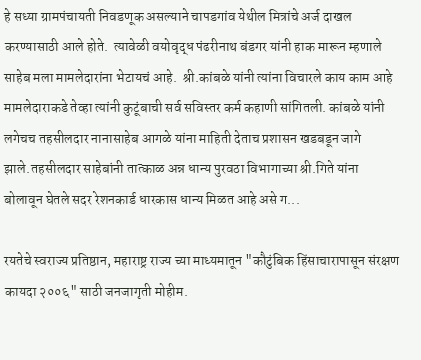हे सध्या ग्रामपंचायती निवडणूक असल्याने चापडगांव येथील मित्रांचे अर्ज दाखल करण्यासाठी आले होते.  त्यावेळी वयोवृद्ध पंढरीनाथ बंडगर यांनी हाक मारून म्हणाले साहेब मला मामलेदारांना भेटायचं आहे.  श्री.कांबळे यांनी त्यांना विचारले काय काम आहे मामलेदाराकडे तेव्हा त्यांनी कुटूंबाची सर्व सविस्तर कर्म कहाणी सांगितली. कांबळे यांनी लगेचच तहसीलदार नानासाहेब आगळे यांना माहिती देताच प्रशासन खडबडून जागे झाले.तहसीलदार साहेबांनी तात्काळ अन्न धान्य पुरवठा विभागाच्या श्री.गिते यांना बोलावून घेतले सदर रेशनकार्ड धारकास धान्य मिळत आहे असे ग...

रयतेचे स्वराज्य प्रतिष्ठान, महाराष्ट्र राज्य च्या माध्यमातून "कौटुंबिक हिंसाचारापासून संरक्षण कायदा २००६" साठी जनजागृती मोहीम.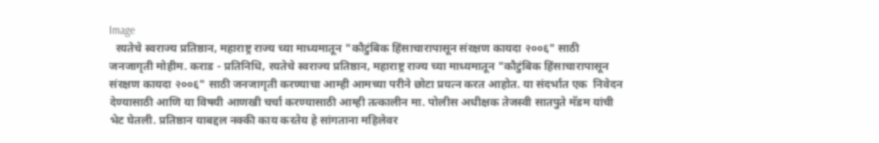Image
  रयतेचे स्वराज्य प्रतिष्ठान, महाराष्ट्र राज्य च्या माध्यमातून "कौटुंबिक हिंसाचारापासून संरक्षण कायदा २००६" साठी जनजागृती मोहीम. कराड - प्रतिनिधि, रयतेचे स्वराज्य प्रतिष्ठान, महाराष्ट्र राज्य च्या माध्यमातून "कौटुंबिक हिंसाचारापासून संरक्षण कायदा २००६" साठी जनजागृती करण्याचा आम्ही आमच्या परीने छोटा प्रयत्न करत आहोत. या संदर्भात एक  निवेदन देण्यासाठी आणि या विषयी आणखी चर्चा करण्यासाठी आम्ही तत्कालीन मा. पोलीस अधीक्षक तेजस्वी सातपुते मॅडम यांची भेट घेतली. प्रतिष्ठान याबद्दल नक्की काय करतेय हे सांगताना महिलेवर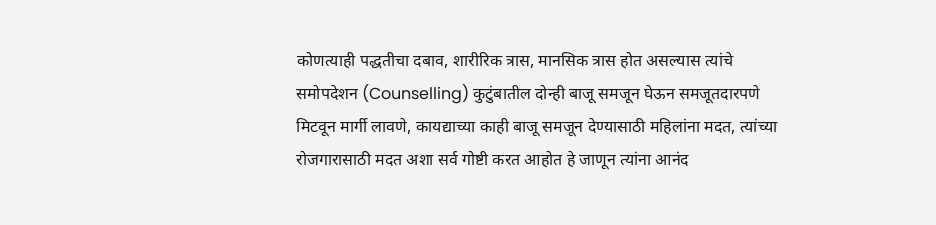कोणत्याही पद्धतीचा दबाव, शारीरिक त्रास, मानसिक त्रास होत असल्यास त्यांचे समोपदेशन (Counselling) कुटुंबातील दोन्ही बाजू समजून घेऊन समजूतदारपणे मिटवून मार्गी लावणे, कायद्याच्या काही बाजू समजून देण्यासाठी महिलांना मदत, त्यांच्या रोजगारासाठी मदत अशा सर्व गोष्टी करत आहोत हे जाणून त्यांना आनंद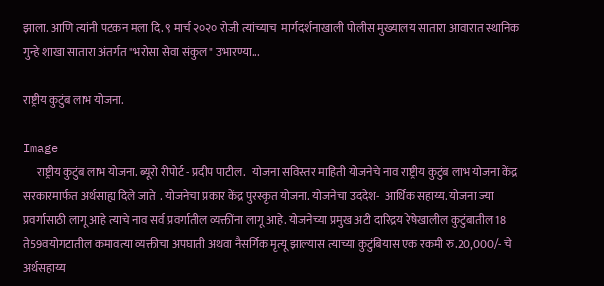झाला. आणि त्यांनी पटकन मला दि. ९ मार्च २०२० रोजी त्यांच्याच  मार्गदर्शनाखाली पोलीस मुख्यालय सातारा आवारात स्थानिक गुन्हे शाखा सातारा अंतर्गत "भरोसा सेवा संकुल" उभारण्या...

राष्ट्रीय कुटुंब लाभ योजना.

Image
      राष्ट्रीय कुटुंब लाभ योजना. ब्यूरो रीपोर्ट - प्रदीप पाटील.   योजना सविस्तर माहिती योजनेचे नाव राष्ट्रीय कुटुंब लाभ योजना केंद्र सरकारमार्फत अर्थसाह्य दिले जाते  . योजनेचा प्रकार केंद्र पुरस्कृत योजना. योजनेचा उददेश-  आर्थिक सहाय्य. योजना ज्या प्रवर्गासाठी लागू आहे त्याचे नाव सर्व प्रवर्गातील व्यक्तींना लागू आहे. योजनेच्या प्रमुख अटी दारिद्रय रेषेखालील कुटुंबातील 18 ते59वयोगटातील कमावत्या व्यक्तीचा अपघाती अथवा नैसर्गिक मृत्यू झाल्यास त्याच्या कुटुंबियास एक रकमी रु.20,000/- चे अर्थसहाय्य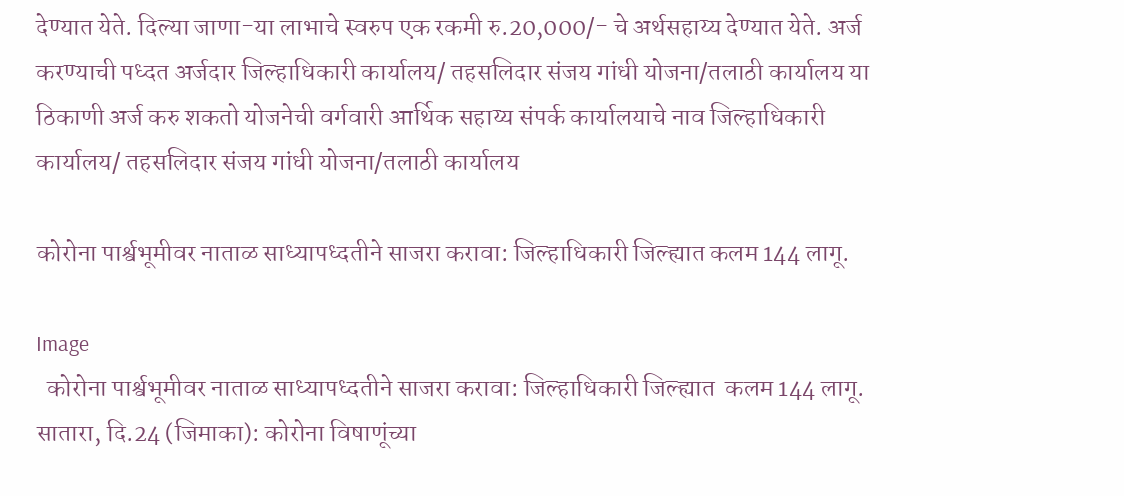देण्यात येते. दिल्या जाणा-या लाभाचे स्वरुप एक रकमी रु.20,000/- चे अर्थसहाय्य देण्यात येते. अर्ज करण्याची पध्दत अर्जदार जिल्हाधिकारी कार्यालय/ तहसलिदार संजय गांधी योजना/तलाठी कार्यालय या ठिकाणी अर्ज करु शकतो योजनेची वर्गवारी आर्थिक सहाय्य संपर्क कार्यालयाचे नाव जिल्हाधिकारी कार्यालय/ तहसलिदार संजय गांधी योजना/तलाठी कार्यालय

कोरोना पार्श्वभूमीवर नाताळ साध्यापध्दतीने साजरा करावा: जिल्हाधिकारी जिल्ह्यात कलम 144 लागू.

Image
  कोरोना पार्श्वभूमीवर नाताळ साध्यापध्दतीने साजरा करावा: जिल्हाधिकारी जिल्ह्यात  कलम 144 लागू. सातारा, दि.24 (जिमाका): कोरोना विषाणूंच्या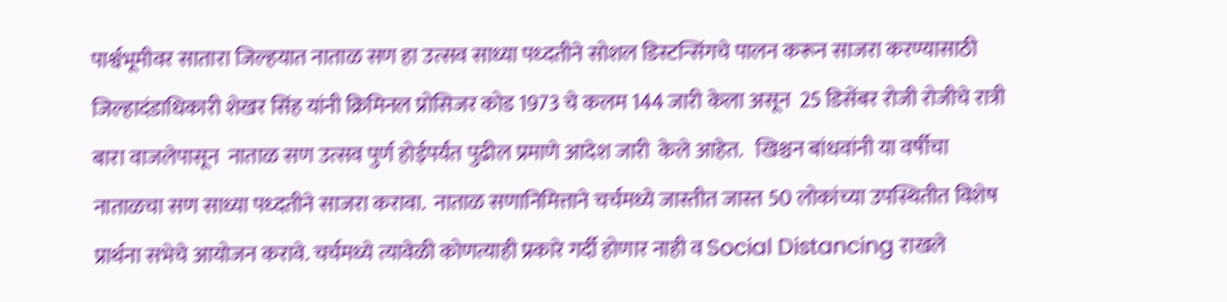पार्श्वभूमीवर सातारा जिल्हयात नाताळ सण हा उत्सव साध्या पध्दतीने सोशल डिस्टन्सिंगचे पालन करून साजरा करण्यासाठी जिल्हादंडाधिकारी शेखर सिंह यांनी क्रिमिनल प्रोसिजर कोड 1973 चे कलम 144 जारी केला असून  25 डिसेंबर रोजी रोजीचे रात्री बारा वाजलेपासून  नाताळ सण उत्सव पुर्ण होईपर्यंत पुढील प्रमाणे आदेश जारी  केले आहेत.   खिश्चन बांधवांनी या वर्षीचा नाताळचा सण साध्या पध्दतीने साजरा करावा.  नाताळ सणानिमित्ताने चर्चमध्ये जास्तीत जास्त 50 लोकांच्या उपस्थितीत विशेष प्रार्थना सभेचे आयोजन करावे. चर्चमध्ये त्यावेळी कोणत्याही प्रकारे गर्दी होणार नाही व Social Distancing राखले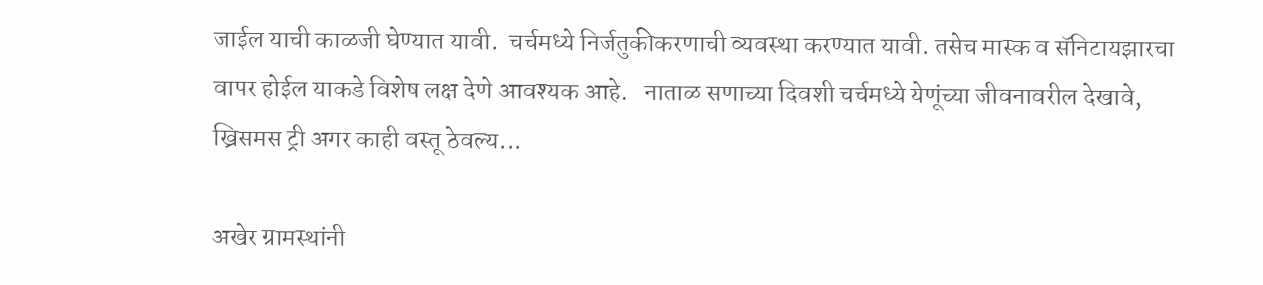जाईल याची काळजी घेण्यात यावी.  चर्चमध्ये निर्जतुकीकरणाची व्यवस्था करण्यात यावी. तसेच मास्क व सॅनिटायझारचा वापर होईल याकडे विशेष लक्ष देणे आवश्यक आहे.   नाताळ सणाच्या दिवशी चर्चमध्ये येणूंच्या जीवनावरील देखावे, ख्रिसमस ट्री अगर काही वस्तू ठेवल्य...

अखेर ग्रामस्थांनी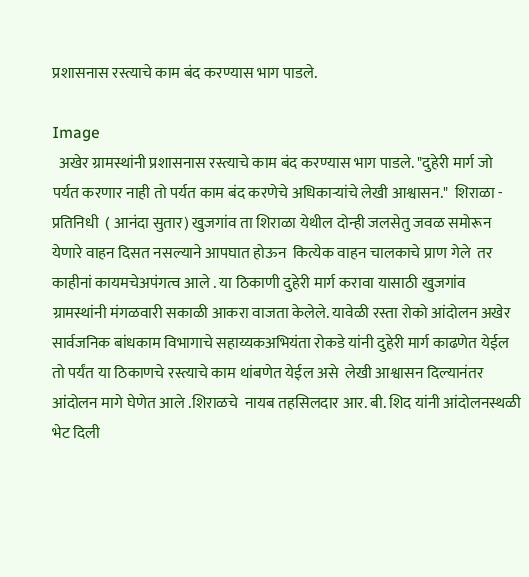प्रशासनास रस्त्याचे काम बंद करण्यास भाग पाडले.

Image
  अखेर ग्रामस्थांनी प्रशासनास रस्त्याचे काम बंद करण्यास भाग पाडले. "दुहेरी मार्ग जो पर्यत करणार नाही तो पर्यत काम बंद करणेचे अधिकार्‍यांचे लेखी आश्वासन."  शिराळा - प्रतिनिधी  ( आनंदा सुतार) खुजगांव ता शिराळा येथील दोन्ही जलसेतु जवळ समोरून येणारे वाहन दिसत नसल्याने आपघात होऊन  कित्येक वाहन चालकाचे प्राण गेले  तर काहीनां कायमचेअपंगत्व आले . या ठिकाणी दुहेरी मार्ग करावा यासाठी खुजगांव ग्रामस्थांनी मंगळवारी सकाळी आकरा वाजता केलेले. यावेळी रस्ता रोको आंदोलन अखेर सार्वजनिक बांधकाम विभागाचे सहाय्यकअभियंता रोकडे यांनी दुहेरी मार्ग काढणेत येईल तो पर्यंत या ठिकाणचे रस्त्याचे काम थांबणेत येईल असे  लेखी आश्वासन दिल्यानंतर आंदोलन मागे घेणेत आले .शिराळचे  नायब तहसिलदार आर. बी. शिद यांनी आंदोलनस्थळी भेट दिली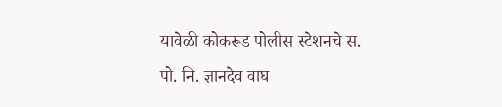यावेळी कोकरूड पोलीस स्टेशनचे स. पो. नि. ज्ञानदेव वाघ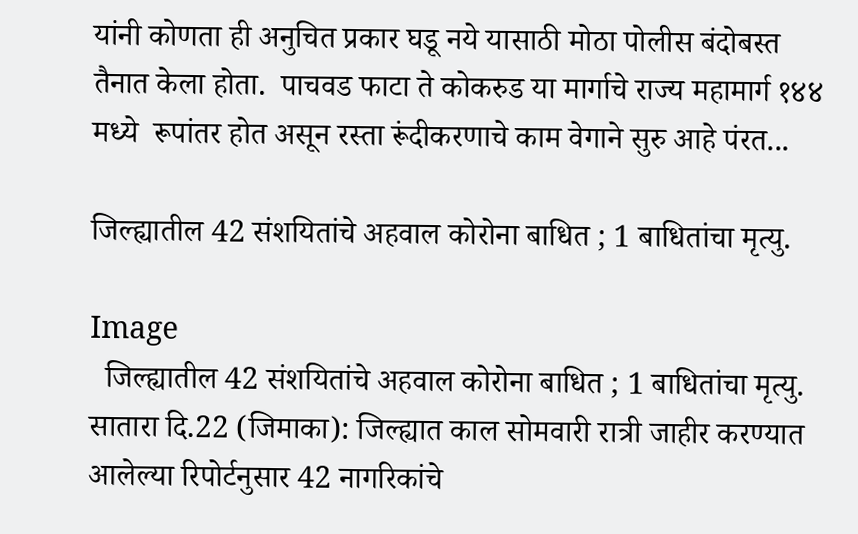यांनी कोणता ही अनुचित प्रकार घडू नये यासाठी मोठा पोलीस बंदोबस्त तैनात केला होता.  पाचवड फाटा ते कोकरुड या मार्गाचे राज्य महामार्ग १४४ मध्ये  रूपांतर होत असून रस्ता रूंदीकरणाचे काम वेगाने सुरु आहे पंरत...

जिल्ह्यातील 42 संशयितांचे अहवाल कोरोना बाधित ; 1 बाधितांचा मृत्यु.

Image
  जिल्ह्यातील 42 संशयितांचे अहवाल कोरोना बाधित ; 1 बाधितांचा मृत्यु.     सातारा दि.22 (जिमाका): जिल्ह्यात काल सोमवारी रात्री जाहीर करण्यात आलेल्या रिपोर्टनुसार 42 नागरिकांचे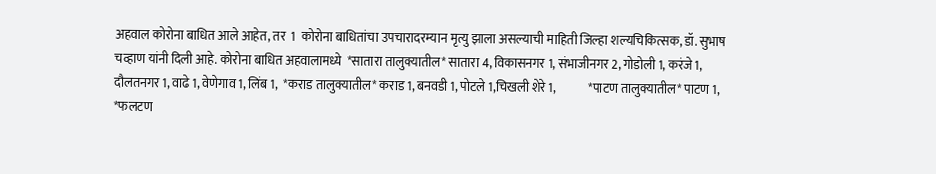अहवाल कोरोना बाधित आले आहेत, तर  1  कोरोना बाधितांचा उपचारादरम्यान मृत्यु झाला असल्याची माहिती जिल्हा शल्यचिकित्सक, डॉ. सुभाष चव्हाण यांनी दिली आहे. कोरोना बाधित अहवालामध्ये  *सातारा तालुक्यातील* सातारा 4, विकासनगर 1, संभाजीनगर 2, गोडोली 1, करंजे 1, दौलतनगर 1, वाढे 1, वेणेगाव 1, लिंब 1,  *कराड तालुक्यातील* कराड 1, बनवडी 1, पोटले 1,चिखली शेरे 1,             *पाटण तालुक्यातील* पाटण 1,           *फलटण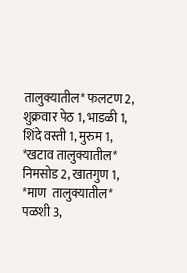तालुक्यातील* फलटण 2, शुक्रवार पेठ 1, भाडळी 1, शिंदे वस्ती 1, मुरुम 1,            *खटाव तालुक्यातील* निमसोड 2, खातगुण 1,            *माण  तालुक्यातील* पळशी 3,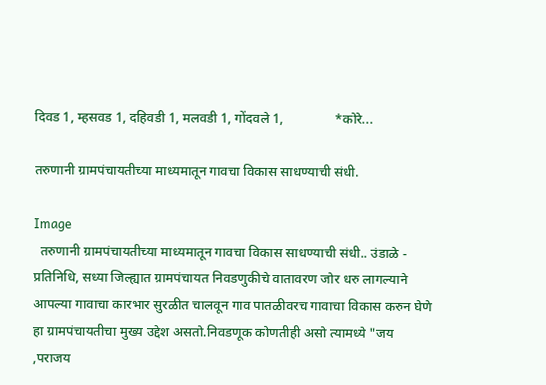दिवड 1, म्हसवड 1, दहिवडी 1, मलवडी 1, गोंदवले 1,               *कोरे...

तरुणानी ग्रामपंचायतीच्या माध्यमातून गावचा विकास साधण्याची संधी.

Image
  तरुणानी ग्रामपंचायतीच्या माध्यमातून गावचा विकास साधण्याची संधी.. उंडाळे - प्रतिनिधि, सध्या जिल्ह्यात ग्रामपंचायत निवडणुकीचे वातावरण जोर धरु लागल्याने आपल्या गावाचा कारभार सुरळीत चालवून गाव पातळीवरच गावाचा विकास करुन घेणे हा ग्रामपंचायतीचा मुख्य उद्देश असतो.निवडणूक कोणतीही असो त्यामध्ये "जय ,पराजय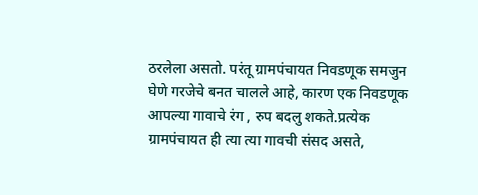ठरलेला असतो. परंतू ग्रामपंचायत निवडणूक समजुन घेणे गरजेचे बनत चालले आहे, कारण एक निवडणूक आपल्या गावाचे रंग , रुप बदलु शकते.प्रत्येक ग्रामपंचायत ही त्या त्या गावची संसद असते,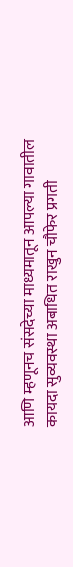आणि म्हणूनच संसदेच्या माध्यमातून आपल्या गावातील कायदा सुव्यवस्था अबाधित राखुन चौफेर प्रगती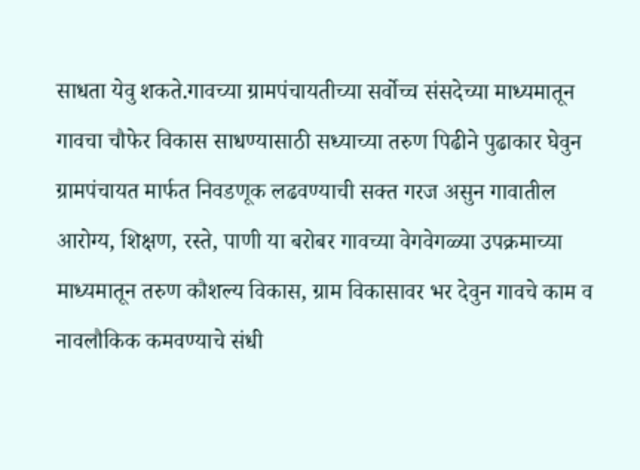साधता येवु शकते.गावच्या ग्रामपंचायतीच्या सर्वोच्च संसदेच्या माध्यमातून गावचा चौफेर विकास साधण्यासाठी सध्याच्या तरुण पिढीने पुढाकार घेवुन ग्रामपंचायत मार्फत निवडणूक लढवण्याची सक्त गरज असुन गावातील आरोग्य, शिक्षण, रस्ते, पाणी या बरोबर गावच्या वेगवेगळ्या उपक्रमाच्या माध्यमातून तरुण कौशल्य विकास, ग्राम विकासावर भर देवुन गावचे काम व नावलौकिक कमवण्याचे संधी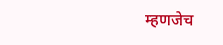म्हणजेच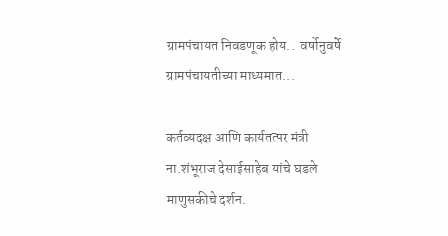ग्रामपंचायत निवडणूक होय..  वर्षोनुवर्षे ग्रामपंचायतीच्या माध्यमात...

कर्तव्यदक्ष आणि कार्यतत्पर मंत्री ना.शंभूराज देसाईसाहेब यांचे घडले माणुसकीचे दर्शन.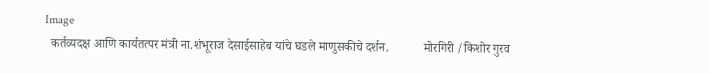Image
  कर्तव्यदक्ष आणि कार्यतत्पर मंत्री ना.शंभूराज देसाईसाहेब यांचे घडले माणुसकीचे दर्शन.           मोरगिरी /किशोर गुरव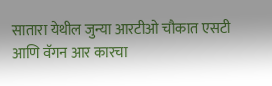सातारा येथील जुन्या आरटीओ चौकात एसटी आणि वॅगन आर कारचा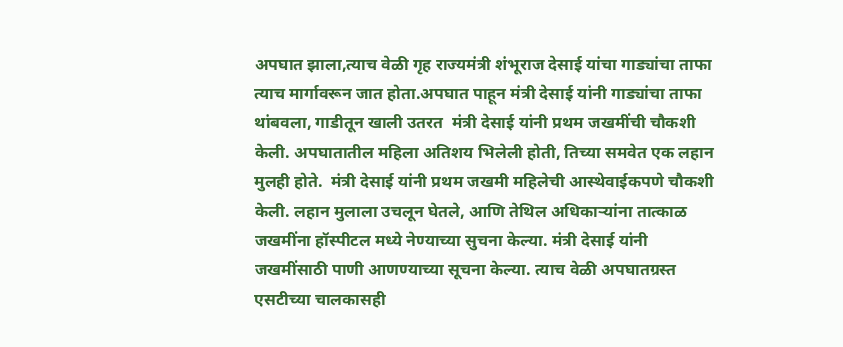अपघात झाला,त्याच वेळी गृह राज्यमंत्री शंभूराज देसाई यांचा गाड्यांचा ताफा त्याच मार्गावरून जात होता.अपघात पाहून मंत्री देसाई यांनी गाड्यांचा ताफा थांबवला, गाडीतून खाली उतरत  मंत्री देसाई यांनी प्रथम जखमींची चौकशी केली. अपघातातील महिला अतिशय भिलेली होती, तिच्या समवेत एक लहान मुलही होते.  मंत्री देसाई यांनी प्रथम जखमी महिलेची आस्थेवाईकपणे चौकशी केली. लहान मुलाला उचलून घेतले, आणि तेथिल अधिकाऱ्यांना तात्काळ जखमींना हॉस्पीटल मध्ये नेण्याच्या सुचना केल्या. मंत्री देसाई यांनी जखमींसाठी पाणी आणण्याच्या सूचना केल्या. त्याच वेळी अपघातग्रस्त एसटीच्या चालकासही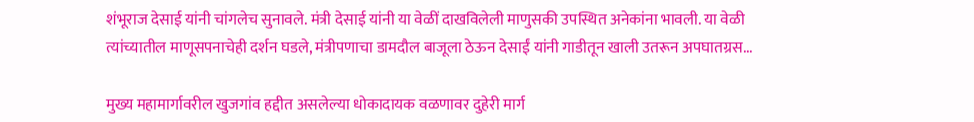शंभूराज देसाई यांनी चांगलेच सुनावले. मंत्री देसाई यांनी या वेळीं दाखविलेली माणुसकी उपस्थित अनेकांना भावली. या वेळी त्यांच्यातील माणूसपनाचेही दर्शन घडले, मंत्रीपणाचा डामदौल बाजूला ठेऊन देसाईं यांनी गाडीतून खाली उतरून अपघातग्रस...

मुख्य महामार्गावरील खुजगांव हद्दीत असलेल्या धोकादायक वळणावर दुहेरी मार्ग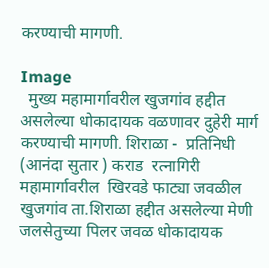करण्याची मागणी.

Image
  मुख्य महामार्गावरील खुजगांव हद्दीत असलेल्या धोकादायक वळणावर दुहेरी मार्ग करण्याची मागणी. शिराळा -  प्रतिनिधी (आनंदा सुतार ) कराड  रत्नागिरी महामार्गावरील  खिरवडे फाट्या जवळील खुजगांव ता.शिराळा हद्दीत असलेल्या मेणी जलसेतुच्या पिलर जवळ धोकादायक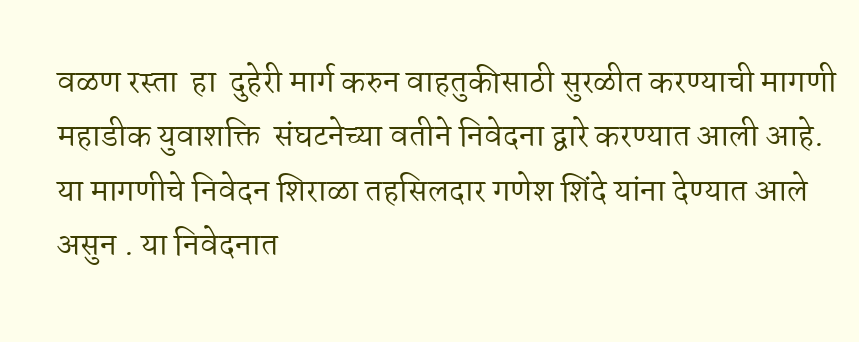वळण रस्ता  हा  दुहेरी मार्ग करुन वाहतुकीसाठी सुरळीत करण्याची मागणी महाडीक युवाशक्ति  संघटनेच्या वतीने निवेदना द्वारे करण्यात आली आहे. या मागणीचे निवेदन शिराळा तहसिलदार गणेश शिंदे यांना देण्यात आले असुन . या निवेदनात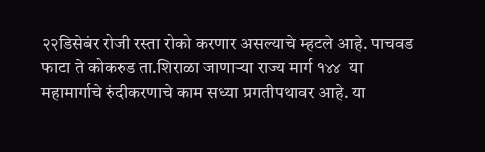२२डिसेबंर रोजी रस्ता रोको करणार असल्याचे म्हटले आहे. पाचवड फाटा ते कोकरुड ता.शिराळा जाणार्‍या राज्य मार्ग १४४  या महामार्गाचे रुंदीकरणाचे काम सध्या प्रगतीपथावर आहे. या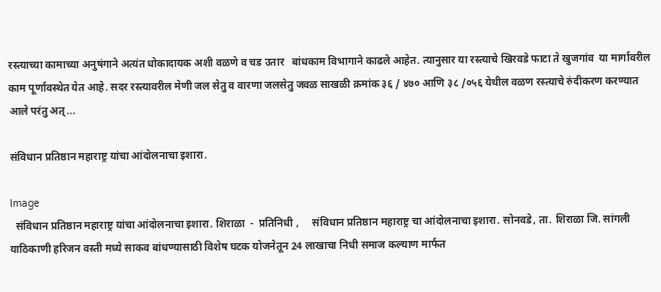रस्त्याच्या कामाच्या अनुषंगाने अत्यंत धोकादायक अशी वळणे व चड उतार   बांधकाम विभागाने काढले आहेत. त्यानुसार या रस्त्याचे खिरवडे फाटा ते खुजगांव  या मार्गावरील काम पूर्णावस्थेत येत आहे. सदर रस्त्यावरील मेणी जल सेतु व वारणा जलसेतु जवळ साखळी क्रमांक ३६ / ४७० आणि ३८ /०५६ येथील वळण रस्त्याचे रुंदीकरण करण्यात आले परंतु अत्...

संविधान प्रतिष्ठान महाराष्ट्र यांचा आंदोलनाचा इशारा.

Image
  संविधान प्रतिष्ठान महाराष्ट्र यांचा आंदोलनाचा इशारा. शिराळा  -  प्रतिनिधी ,     संविधान प्रतिष्ठान महाराष्ट्र चा आंदोलनाचा इशारा. सोनवडे, ता. शिराळा जि. सांगली याठिकाणी हरिजन वस्ती मध्ये साकव बांधण्यासाठी विशेष घटक योजनेतून 24 लाखाचा निधी समाज कल्याण मार्फत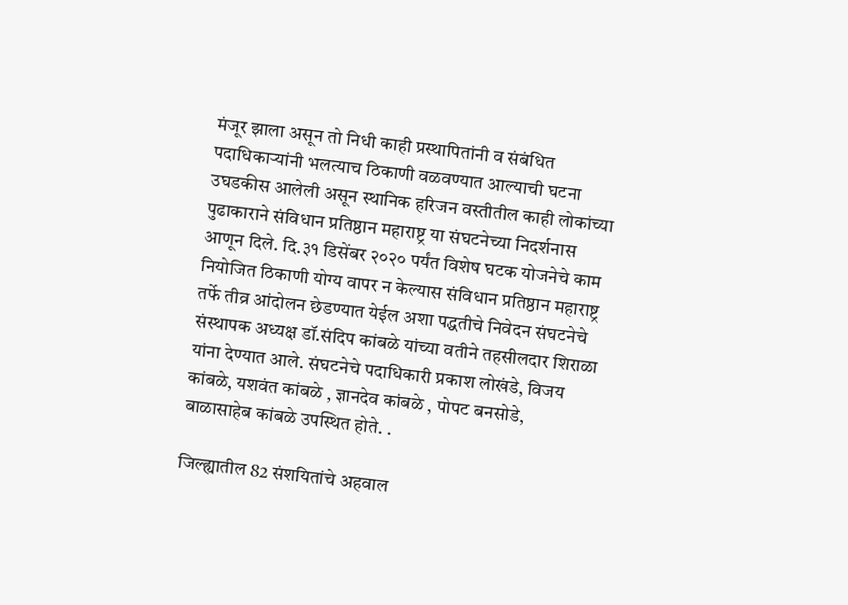मंजूर झाला असून तो निधी काही प्रस्थापितांनी व संबंधित पदाधिकाऱ्यांनी भलत्याच ठिकाणी वळवण्यात आल्याची घटना उघडकीस आलेली असून स्थानिक हरिजन वस्तीतील काही लोकांच्या पुढाकाराने संविधान प्रतिष्ठान महाराष्ट्र या संघटनेच्या निदर्शनास आणून दिले. दि.३१ डिसेंबर २०२० पर्यंत विशेष घटक योजनेचे काम नियोजित ठिकाणी योग्य वापर न केल्यास संविधान प्रतिष्ठान महाराष्ट्र तर्फे तीव्र आंदोलन छेडण्यात येईल अशा पद्धतीचे निवेदन संघटनेचे संस्थापक अध्यक्ष डॉ.संदिप कांबळे यांच्या वतीने तहसीलदार शिराळा यांना देण्यात आले. संघटनेचे पदाधिकारी प्रकाश लोखंडे, विजय कांबळे, यशवंत कांबळे , ज्ञानदेव कांबळे , पोपट बनसोडे, बाळासाहेब कांबळे उपस्थित होते. .

जिल्ह्यातील 82 संशयितांचे अहवाल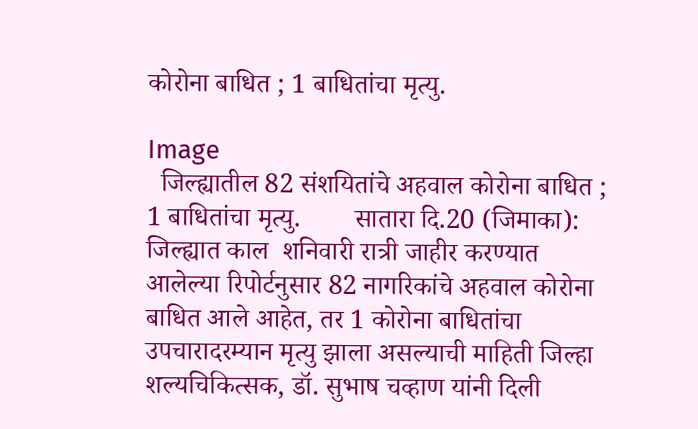कोरोना बाधित ; 1 बाधितांचा मृत्यु.

Image
  जिल्ह्यातील 82 संशयितांचे अहवाल कोरोना बाधित ; 1 बाधितांचा मृत्यु.        सातारा दि.20 (जिमाका): जिल्ह्यात काल  शनिवारी रात्री जाहीर करण्यात आलेल्या रिपोर्टनुसार 82 नागरिकांचे अहवाल कोरोना बाधित आले आहेत, तर 1 कोरोना बाधितांचा उपचारादरम्यान मृत्यु झाला असल्याची माहिती जिल्हा शल्यचिकित्सक, डॉ. सुभाष चव्हाण यांनी दिली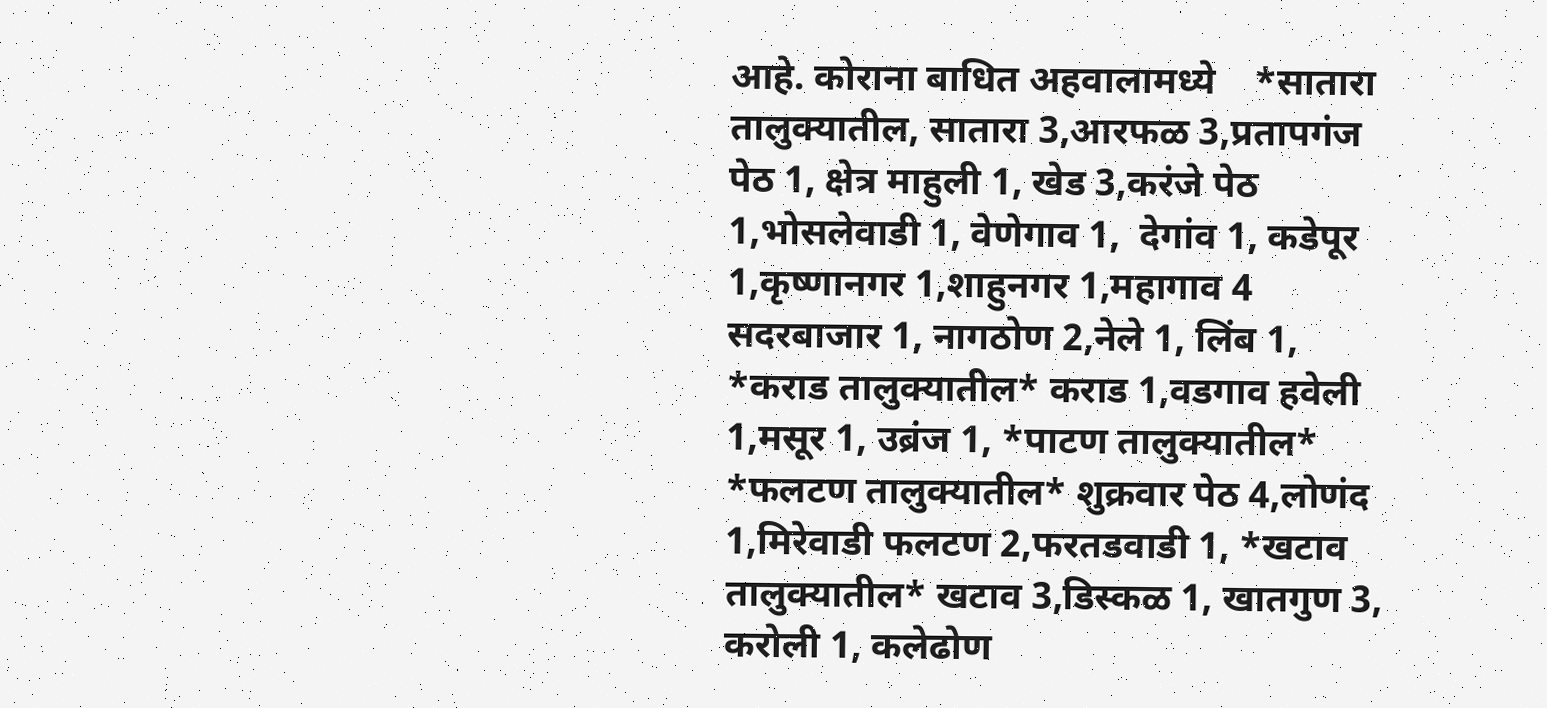आहे. कोराना बाधित अहवालामध्ये    *सातारा तालुक्यातील, सातारा 3,आरफळ 3,प्रतापगंज पेठ 1, क्षेत्र माहुली 1, खेड 3,करंजे पेठ 1,भोसलेवाडी 1, वेणेगाव 1,  देगांव 1, कडेपूर 1,कृष्णानगर 1,शाहुनगर 1,महागाव 4 सदरबाजार 1, नागठोण 2,नेले 1, लिंब 1, *कराड तालुक्यातील* कराड 1,वडगाव हवेली  1,मसूर 1, उब्रंज 1, *पाटण तालुक्यातील* *फलटण तालुक्यातील* शुक्रवार पेठ 4,लोणंद 1,मिरेवाडी फलटण 2,फरतडवाडी 1, *खटाव तालुक्यातील* खटाव 3,डिस्कळ 1, खातगुण 3, करोली 1, कलेढोण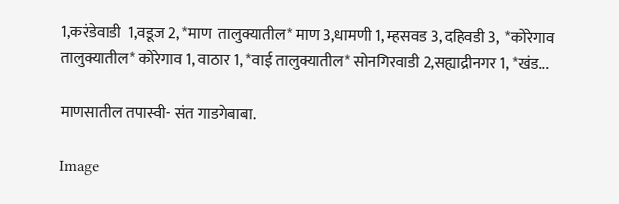1,करंडेवाडी  1,वडूज 2, *माण  तालुक्यातील* माण 3,धामणी 1, म्हसवड 3, दहिवडी 3,  *कोरेगाव तालुक्यातील* कोरेगाव 1, वाठार 1, *वाई तालुक्यातील* सोनगिरवाडी 2,सह्याद्रीनगर 1, *खंड...

माणसातील तपास्वी- संत गाडगेबाबा.

Image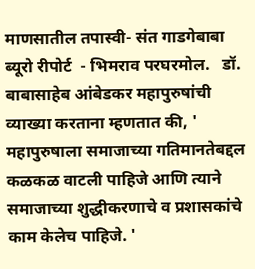माणसातील तपास्वी- संत गाडगेबाबा              ब्यूरो रीपोर्ट  - भिमराव परघरमोल.   डॉ. बाबासाहेब आंबेडकर महापुरुषांची व्याख्या करताना म्हणतात की, ' महापुरुषाला समाजाच्या गतिमानतेबद्दल कळकळ वाटली पाहिजे आणि त्याने समाजाच्या शुद्धीकरणाचे व प्रशासकांचे काम केलेच पाहिजे. '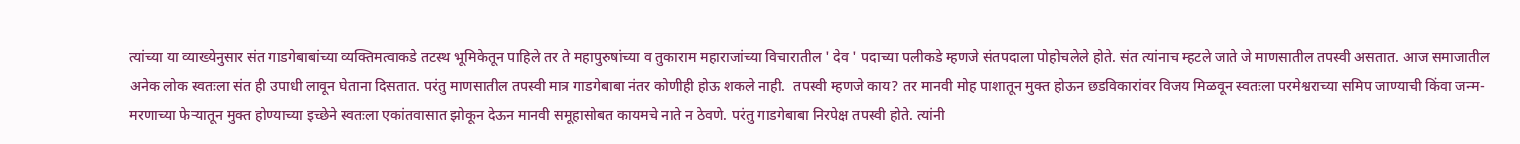त्यांच्या या व्याख्येनुसार संत गाडगेबाबांच्या व्यक्तिमत्वाकडे तटस्थ भूमिकेतून पाहिले तर ते महापुरुषांच्या व तुकाराम महाराजांच्या विचारातील ' देव ' पदाच्या पलीकडे म्हणजे संतपदाला पोहोचलेले होते. संत त्यांनाच म्हटले जाते जे माणसातील तपस्वी असतात. आज समाजातील अनेक लोक स्वतःला संत ही उपाधी लावून घेताना दिसतात. परंतु माणसातील तपस्वी मात्र गाडगेबाबा नंतर कोणीही होऊ शकले नाही.  तपस्वी म्हणजे काय? तर मानवी मोह पाशातून मुक्त होऊन छडविकारांवर विजय मिळवून स्वतःला परमेश्वराच्या समिप जाण्याची किंवा जन्म-मरणाच्या फेऱ्यातून मुक्त होण्याच्या इच्छेने स्वतःला एकांतवासात झोकून देऊन मानवी समूहासोबत कायमचे नाते न ठेवणे. परंतु गाडगेबाबा निरपेक्ष तपस्वी होते. त्यांनी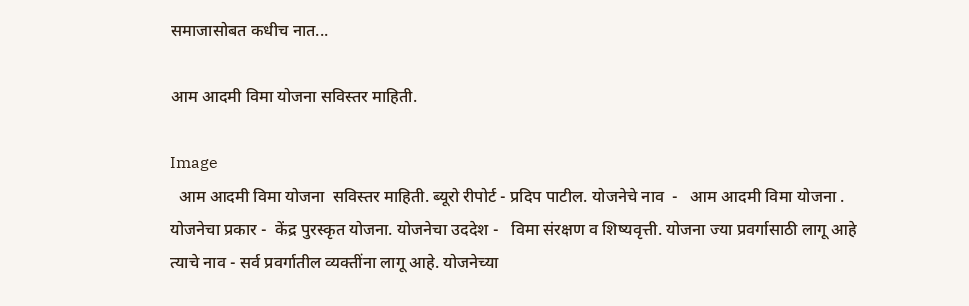समाजासोबत कधीच नात...

आम आदमी विमा योजना सविस्तर माहिती.

Image
  आम आदमी विमा योजना  सविस्तर माहिती. ब्यूरो रीपोर्ट - प्रदिप पाटील. योजनेचे नाव  -   आम आदमी विमा योजना . योजनेचा प्रकार -  केंद्र पुरस्कृत योजना. योजनेचा उददेश -   विमा संरक्षण व शिष्यवृत्ती. योजना ज्या प्रवर्गासाठी लागू आहे त्याचे नाव - सर्व प्रवर्गातील व्यक्तींना लागू आहे. योजनेच्या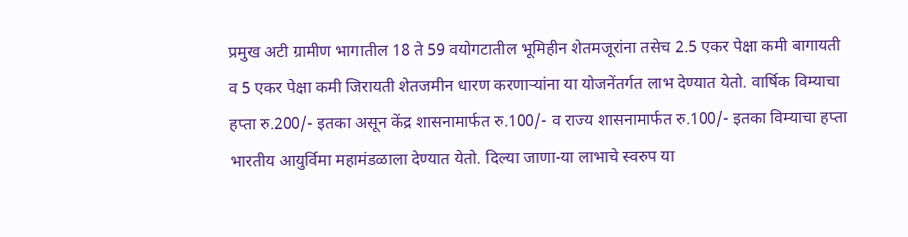प्रमुख अटी ग्रामीण भागातील 18 ते 59 वयोगटातील भूमिहीन शेतमजूरांना तसेच 2.5 एकर पेक्षा कमी बागायती व 5 एकर पेक्षा कमी जिरायती शेतजमीन धारण करणाऱ्यांना या योजनेंतर्गत लाभ देण्यात येतो. वार्षिक विम्याचा हप्ता रु.200/- इतका असून केंद्र शासनामार्फत रु.100/- व राज्य शासनामार्फत रु.100/- इतका विम्याचा हप्ता भारतीय आयुर्विमा महामंडळाला देण्यात येतो. दिल्या जाणा-या लाभाचे स्वरुप या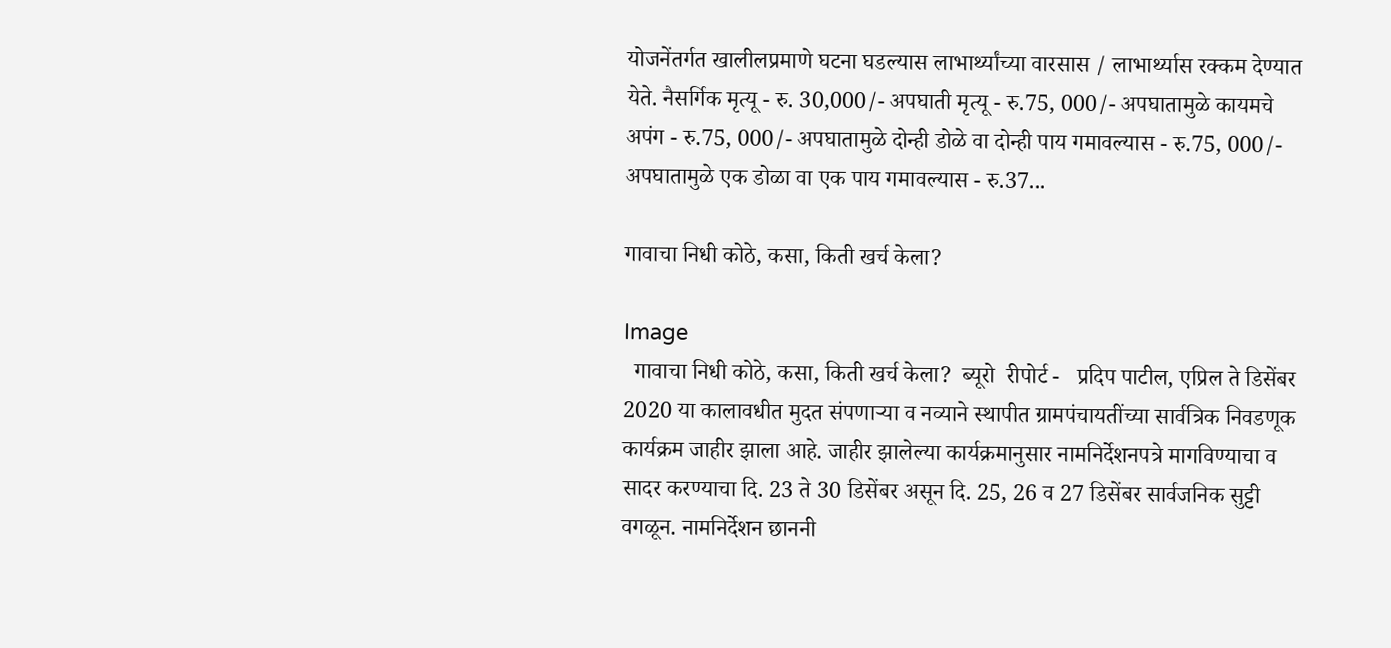योजनेंतर्गत खालीलप्रमाणे घटना घडल्यास लाभार्थ्यांच्या वारसास / लाभार्थ्यास रक्कम देण्यात येते. नैसर्गिक मृत्यू - रु. 30,000/- अपघाती मृत्यू - रु.75, 000/- अपघातामुळे कायमचे अपंग - रु.75, 000/- अपघातामुळे दोन्ही डोळे वा दोन्ही पाय गमावल्यास - रु.75, 000/- अपघातामुळे एक डोळा वा एक पाय गमावल्यास - रु.37...

गावाचा निधी कोठे, कसा, किती खर्च केला?

Image
  गावाचा निधी कोठे, कसा, किती खर्च केला?  ब्यूरो  रीपोर्ट -   प्रदिप पाटील, एप्रिल ते डिसेंबर 2020 या कालावधीत मुदत संपणाऱ्या व नव्याने स्थापीत ग्रामपंचायतींच्या सार्वत्रिक निवडणूक  कार्यक्रम जाहीर झाला आहे. जाहीर झालेल्या कार्यक्रमानुसार नामनिर्देशनपत्रे मागविण्याचा व सादर करण्याचा दि. 23 ते 30 डिसेंबर असून दि. 25, 26 व 27 डिसेंबर सार्वजनिक सुट्टी वगळून. नामनिर्देशन छाननी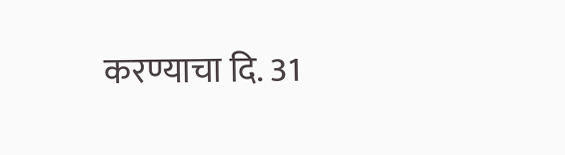करण्याचा दि. 31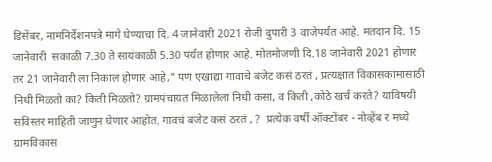डिसेंबर, नामनिर्देशनपत्रे मागे घेण्याचा दि. 4 जानेवारी 2021 रोजी दुपारी 3 वाजेपर्यंत आहे. मतदान दि. 15 जानेवारी  सकाळी 7.30 ते सायंकाळी 5.30 पर्यंत होणार आहे. मोतमोजणी दि.18 जानेवारी 2021 होणार तर 21 जानेवारी ला निकाल होणार आहे," पण एखाद्या गावाचे बजेट कसं ठरतं , प्रत्यक्षात विकासकामासाठी निधी मिळतो का? किती मिळतो? ग्रामपंचायत मिळालेला निधी कसा, व किती ,कोठे खर्च करते? याविषयी सविस्तर माहिती जाणुन घेणार आहोत. गावचं बजेट कसं ठरतं , ?  प्रत्येक वर्षी ऑक्टोंबर - नोव्हेंब र मध्ये ग्रामविकास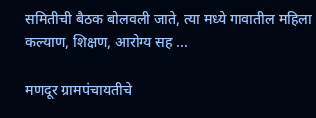समितीची बैठक बोलवली जाते, त्या मध्ये गावातील महिला कल्याण, शिक्षण, आरोग्य सह ...

मणदूर ग्रामपंचायतीचे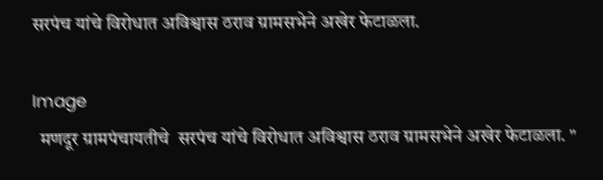सरपंच यांचे विरोधात अविश्वास ठराव ग्रामसभेने अखेर फेटाळला.

Image
  मणदूर ग्रामपंचायतीचे  सरपंच यांचे विरोधात अविश्वास ठराव ग्रामसभेने अखेर फेटाळला. "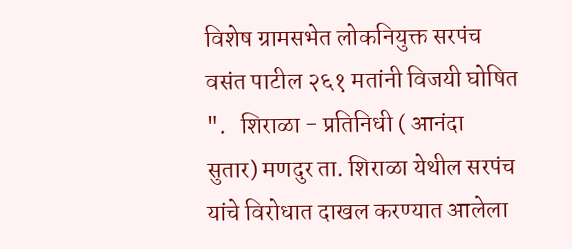विशेष ग्रामसभेत लोकनियुक्त सरपंच वसंत पाटील २६१ मतांनी विजयी घोषित ".   शिराळा - प्रतिनिधी ( आनंदा  सुतार) मणदुर ता. शिराळा येथील सरपंच यांचे विरोधात दाखल करण्यात आलेला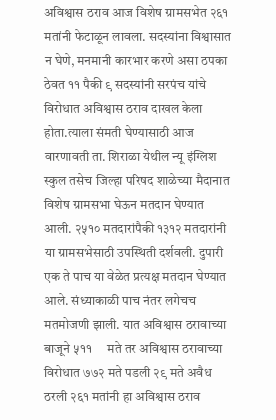अविश्वास ठराव आज विशेष ग्रामसभेत २६१ मतांनी फेटाळून लावला. सदस्यांना विश्वासात न घेणे, मनमानी कारभार करणे असा ठपका ठेवत ११ पैकी ९ सदस्यांनी सरपंच यांचे विरोधात अविश्वास ठराव दाखल केला होता.त्याला संमती घेण्यासाठी आज वारणावती ता. शिराळा येथील न्यू इंग्लिश स्कुल तसेच जिल्हा परिषद शाळेच्या मैदानात विशेष ग्रामसभा घेऊन मतदान घेण्यात आली. २५१० मतदारांपैकी १३१२ मतदारांनी या ग्रामसभेसाठी उपस्थिती दर्शवली. दुपारी एक ते पाच या वेळेत प्रत्यक्ष मतदान घेण्यात आले. संध्याकाळी पाच नंतर लगेचच मतमोजणी झाली. यात अविश्वास ठरावाच्या बाजूने ५११     मते तर अविश्वास ठरावाच्या विरोधात ७७२ मते पडली २९ मते अवैध ठरली २६१ मतांनी हा अविश्वास ठराव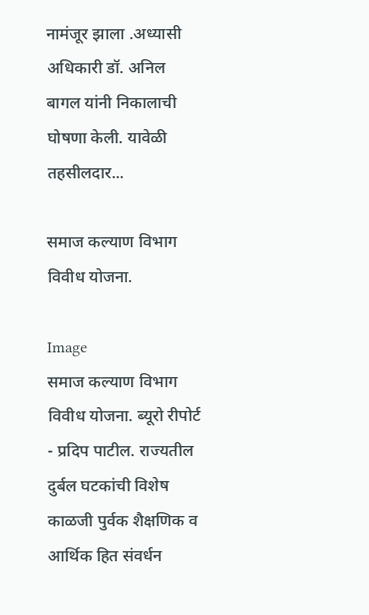नामंजूर झाला .अध्यासी अधिकारी डॉ. अनिल बागल यांनी निकालाची घोषणा केली. यावेळी तहसीलदार...

समाज कल्याण विभाग विवीध योजना.

Image
समाज कल्याण विभाग  विवीध योजना. ब्यूरो रीपोर्ट - प्रदिप पाटील. राज्यतील दुर्बल घटकांची विशेष काळजी पुर्वक शैक्षणिक व आर्थिक हित संवर्धन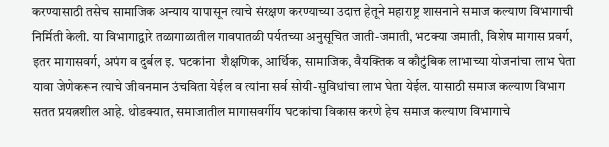करण्यासाठी तसेच सामाजिक अन्याय यापासून त्याचे संरक्षण करण्याच्या उदात्त हेतूने महाराष्ट्र शासनाने समाज कल्याण विभागाची निर्मिती केली. या विभागाद्वारे तळागाळातील गावपातळी पर्यतच्या अनुसूचित जाती-जमाती, भटक्या जमाती, विशेष मागास प्रवर्ग, इतर मागासवर्ग, अपंग व दुर्बल इ. घटकांना  शैक्षणिक, आर्थिक, सामाजिक, वैयक्तिक व कौटुंबिक लाभाच्या योजनांचा लाभ घेता यावा जेणेकरून त्याचे जीवनमान उंचविता येईल व त्यांना सर्व सोयी-सुविधांचा लाभ घेता येईल. यासाठी समाज कल्याण विभाग सतत प्रयत्नशील आहे. थोडक्यात, समाजातील मागासवर्गीय घटकांचा विकास करणे हेच समाज कल्याण विभागाचे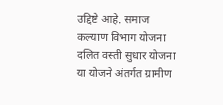उद्दिष्टे आहे. समाज कल्याण विभाग योजना दलित वस्ती सुधार योजना या योजने अंतर्गत ग्रामीण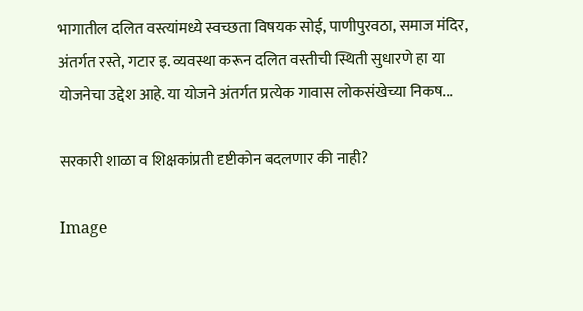भागातील दलित वस्त्यांमध्ये स्वच्छता विषयक सोई, पाणीपुरवठा, समाज मंदिर, अंतर्गत रस्ते, गटार इ. व्यवस्था करून दलित वस्तीची स्थिती सुधारणे हा या योजनेचा उद्देश आहे. या योजने अंतर्गत प्रत्येक गावास लोकसंखेच्या निकष...

सरकारी शाळा व शिक्षकांप्रती दृष्टीकोन बदलणार की नाही?

Image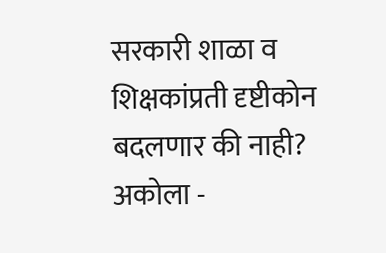सरकारी शाळा व शिक्षकांप्रती दृष्टीकोन बदलणार की नाही?                   अकोला -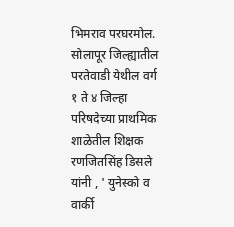भिमराव परघरमोल.           सोलापूर जिल्ह्यातील परतेवाडी येथील वर्ग १ ते ४ जिल्हा परिषदेच्या प्राथमिक शाळेतील शिक्षक रणजितसिंह डिसले यांनी , ' युनेस्को व वार्की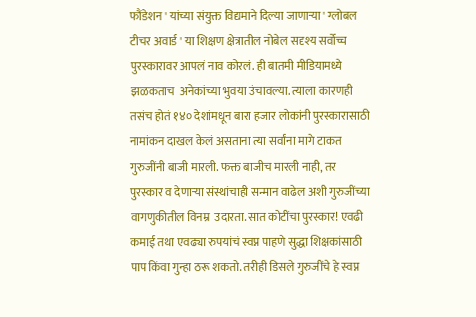फौंडेशन ' यांच्या संयुक्त विद्यमाने दिल्या जाणाऱ्या ' ग्लोबल टीचर अवार्ड ' या शिक्षण क्षेत्रातील नोबेल सदृश्य सर्वोच्च पुरस्कारावर आपलं नाव कोरलं. ही बातमी मीडियामध्ये झळकताच  अनेकांच्या भुवया उंचावल्या. त्याला कारणही तसंच होतं १४० देशांमधून बारा हजार लोकांनी पुरस्कारासाठी नामांकन दाखल केलं असताना त्या सर्वांना मागे टाकत गुरुजींनी बाजी मारली. फक्त बाजीच मारली नाही, तर पुरस्कार व देणाऱ्या संस्थांचाही सन्मान वाढेल अशी गुरुजींच्या वागणुकीतील विनम्र  उदारता. सात कोटींचा पुरस्कार! एवढी कमाई तथा एवढ्या रुपयांचं स्वप्न पाहणे सुद्धा शिक्षकांसाठी पाप किंवा गुन्हा ठरू शकतो. तरीही डिसले गुरुजींचे हे स्वप्न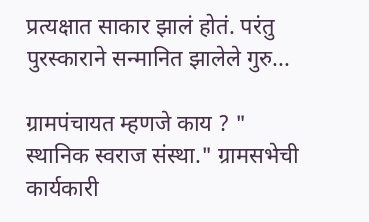प्रत्यक्षात साकार झालं होतं. परंतु पुरस्काराने सन्मानित झालेले गुरु...

ग्रामपंचायत म्हणजे काय ? " स्थानिक स्वराज संस्था." ग्रामसभेची कार्यकारी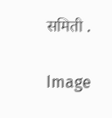समिती .

Image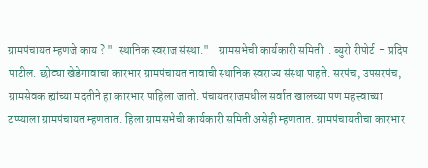ग्रामपंचायत म्हणजे काय ? "  स्थानिक स्वराज संस्था."    ग्रामसभेची कार्यकारी समिती  . ब्युरो रीपोर्ट  - प्रदिप पाटील. छोट्या खेडेगावाचा कारभार ग्रामपंचायत नावाची स्थानिक स्वराज्य संस्था पाहते. सरपंच, उपसरपंच, ग्रामसेवक ह्यांच्या मदतीने हा कारभार पाहिला जातो. पंचायतराजमधील सर्वात खालच्या पण महत्त्वाच्या टप्प्याला ग्रामपंचायत म्हणतात. हिला ग्रामसभेची कार्यकारी समिती असेही म्हणतात. ग्रामपंचायतीचा कारभार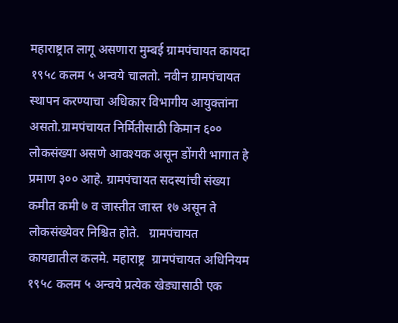महाराष्ट्रात लागू असणारा मुम्बई ग्रामपंचायत कायदा १९५८ कलम ५ अन्वये चालतो. नवीन ग्रामपंचायत स्थापन करण्याचा अधिकार विभागीय आयुक्तांना असतो.ग्रामपंचायत निर्मितीसाठी किमान ६०० लोकसंख्या असणे आवश्यक असून डोंगरी भागात हे प्रमाण ३०० आहे. ग्रामपंचायत सदस्यांची संख्या कमीत कमी ७ व जास्तीत जास्त १७ असून ते लोकसंख्येवर निश्चित होते.   ग्रामपंचायत कायद्यातील कलमे. महाराष्ट्र  ग्रामपंचायत अधिनियम १९५८ कलम ५ अन्वये प्रत्येक खेड्यासाठी एक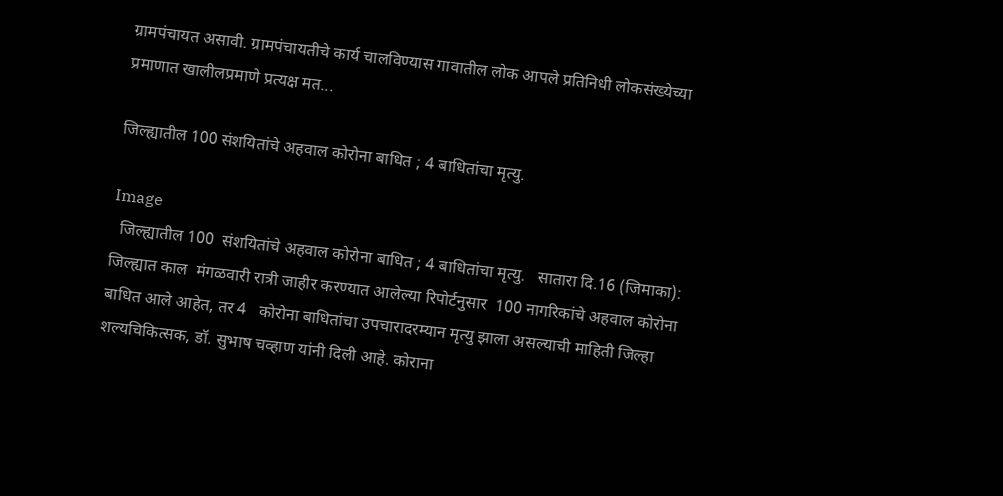ग्रामपंचायत असावी. ग्रामपंचायतीचे कार्य चालविण्यास गावातील लोक आपले प्रतिनिधी लोकसंख्येच्या प्रमाणात खालीलप्रमाणे प्रत्यक्ष मत...

जिल्ह्यातील 100 संशयितांचे अहवाल कोरोना बाधित ; 4 बाधितांचा मृत्यु.

Image
  जिल्ह्यातील 100  संशयितांचे अहवाल कोरोना बाधित ; 4 बाधितांचा मृत्यु.   सातारा दि.16 (जिमाका): जिल्ह्यात काल  मंगळवारी रात्री जाहीर करण्यात आलेल्या रिपोर्टनुसार  100 नागरिकांचे अहवाल कोरोना बाधित आले आहेत, तर 4   कोरोना बाधितांचा उपचारादरम्यान मृत्यु झाला असल्याची माहिती जिल्हा शल्यचिकित्सक, डॉ. सुभाष चव्हाण यांनी दिली आहे. कोराना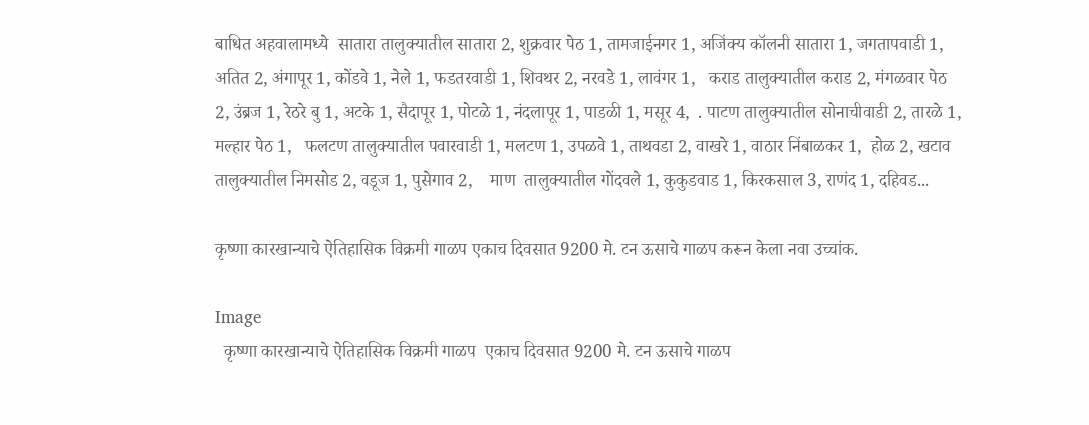बाधित अहवालामध्ये  सातारा तालुक्यातील सातारा 2, शुक्रवार पेठ 1, तामजाईनगर 1, अजिंक्य कॉलनी सातारा 1, जगतापवाडी 1,  अतित 2, अंगापूर 1, कोंडवे 1, नेले 1, फडतरवाडी 1, शिवथर 2, नरवडे 1, लावंगर 1,   कराड तालुक्यातील कराड 2, मंगळवार पेठ 2, उंब्रज 1, रेठरे बु 1, अटके 1, सैदापूर 1, पोटळे 1, नंदलापूर 1, पाडळी 1, मसूर 4,  . पाटण तालुक्यातील सोनाचीवाडी 2, तारळे 1, मल्हार पेठ 1,   फलटण तालुक्यातील पवारवाडी 1, मलटण 1, उपळवे 1, ताथवडा 2, वाखरे 1, वाठार निंबाळकर 1,  होळ 2, खटाव तालुक्यातील निमसोड 2, वडूज 1, पुसेगाव 2,    माण  तालुक्यातील गोंदवले 1, कुकुडवाड 1, किरकसाल 3, राणंद 1, दहिवड...

कृष्णा कारखान्याचे ऐतिहासिक विक्रमी गाळप एकाच दिवसात 9200 मे. टन ऊसाचे गाळप करून केला नवा उच्चांक.

Image
  कृष्णा कारखान्याचे ऐतिहासिक विक्रमी गाळप  एकाच दिवसात 9200 मे. टन ऊसाचे गाळप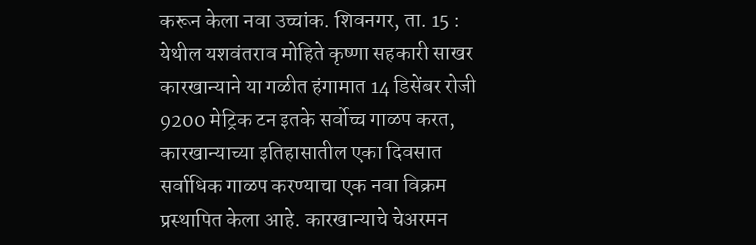करून केला नवा उच्चांक. शिवनगर, ता. 15 : येथील यशवंतराव मोहिते कृष्णा सहकारी साखर कारखान्याने या गळीत हंगामात 14 डिसेंबर रोजी 9200 मेट्रिक टन इतके सर्वोच्च गाळप करत, कारखान्याच्या इतिहासातील एका दिवसात सर्वाधिक गाळप करण्याचा एक नवा विक्रम प्रस्थापित केला आहे. कारखान्याचे चेअरमन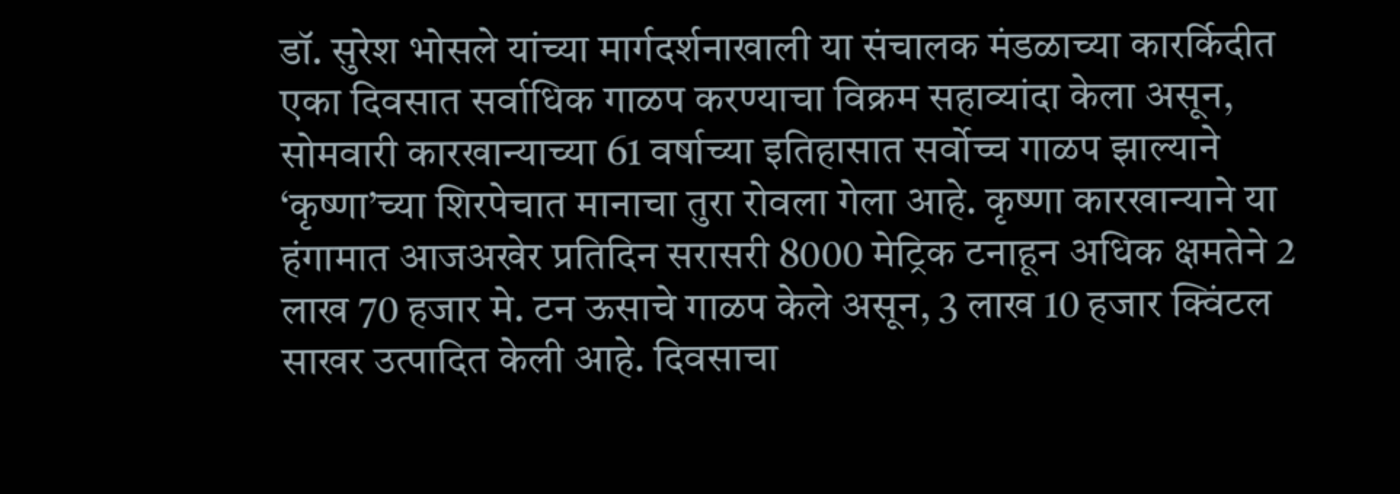डॉ. सुरेश भोसले यांच्या मार्गदर्शनाखाली या संचालक मंडळाच्या कारर्किदीत एका दिवसात सर्वाधिक गाळप करण्याचा विक्रम सहाव्यांदा केला असून, सोमवारी कारखान्याच्या 61 वर्षाच्या इतिहासात सर्वोच्च गाळप झाल्याने ‘कृष्णा’च्या शिरपेचात मानाचा तुरा रोवला गेला आहे. कृष्णा कारखान्याने या हंगामात आजअखेर प्रतिदिन सरासरी 8000 मेट्रिक टनाहून अधिक क्षमतेने 2 लाख 70 हजार मे. टन ऊसाचे गाळप केले असून, 3 लाख 10 हजार क्विंटल साखर उत्पादित केली आहे. दिवसाचा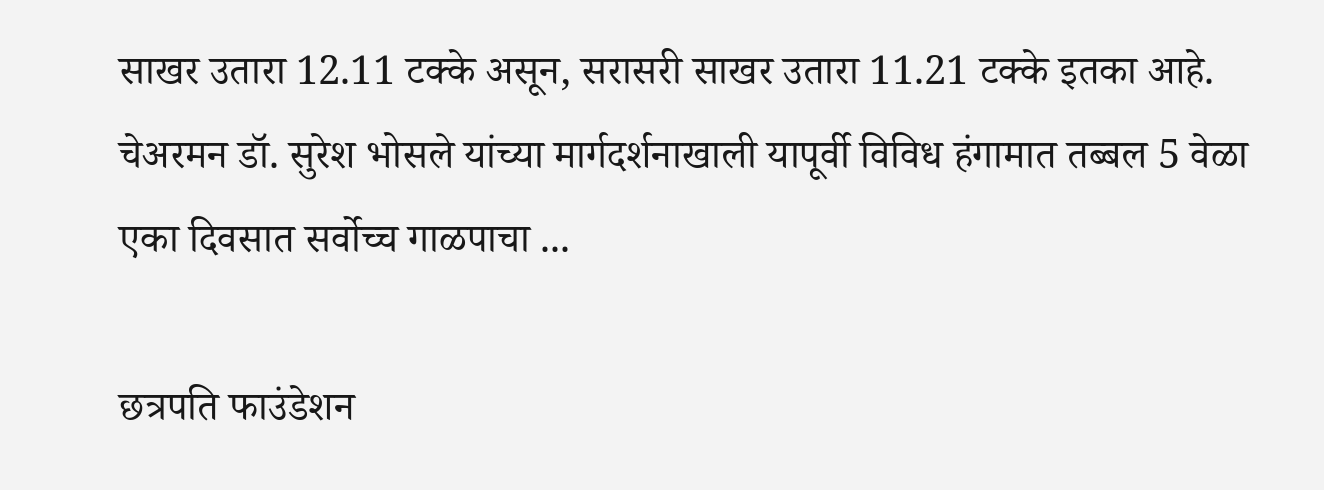साखर उतारा 12.11 टक्के असून, सरासरी साखर उतारा 11.21 टक्के इतका आहे.     चेअरमन डॉ. सुरेश भोसले यांच्या मार्गदर्शनाखाली यापूर्वी विविध हंगामात तब्बल 5 वेळा एका दिवसात सर्वोच्च गाळपाचा ...

छत्रपति फाउंडेशन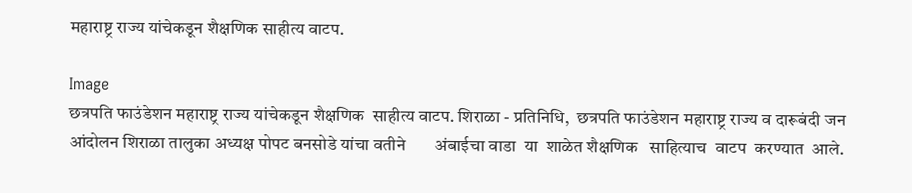महाराष्ट्र राज्य यांचेकडून शैक्षणिक साहीत्य वाटप.

Image
छत्रपति फाउंडेशन महाराष्ट्र राज्य यांचेकडून शैक्षणिक  साहीत्य वाटप. शिराळा - प्रतिनिधि,  छत्रपति फाउंडेशन महाराष्ट्र राज्य व दारूबंदी जन आंदोलन शिराळा तालुका अध्यक्ष पोपट बनसोडे यांचा वतीने       अंबाईचा वाडा  या  शाळेत शैक्षणिक   साहित्याच  वाटप  करण्यात  आले.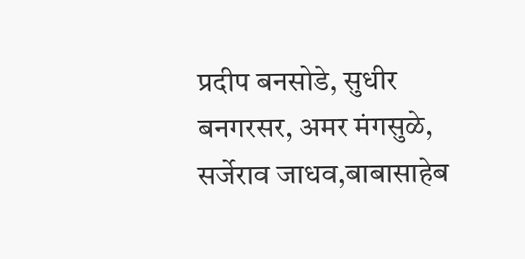प्रदीप बनसोडे, सुधीर बनगरसर, अमर मंगसुळे, सर्जेराव जाधव,बाबासाहेब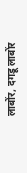लाबोंर, दगडू लाबोंर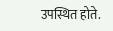उपस्थित होते.